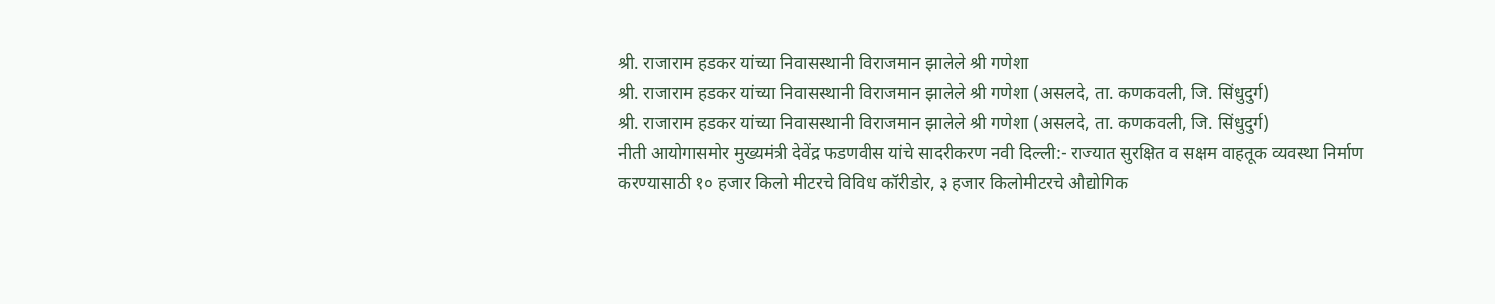श्री. राजाराम हडकर यांच्या निवासस्थानी विराजमान झालेले श्री गणेशा
श्री. राजाराम हडकर यांच्या निवासस्थानी विराजमान झालेले श्री गणेशा (असलदे, ता. कणकवली, जि. सिंधुदुर्ग)
श्री. राजाराम हडकर यांच्या निवासस्थानी विराजमान झालेले श्री गणेशा (असलदे, ता. कणकवली, जि. सिंधुदुर्ग)
नीती आयोगासमोर मुख्यमंत्री देवेंद्र फडणवीस यांचे सादरीकरण नवी दिल्ली:- राज्यात सुरक्षित व सक्षम वाहतूक व्यवस्था निर्माण करण्यासाठी १० हजार किलो मीटरचे विविध कॉरीडोर, ३ हजार किलोमीटरचे औद्योगिक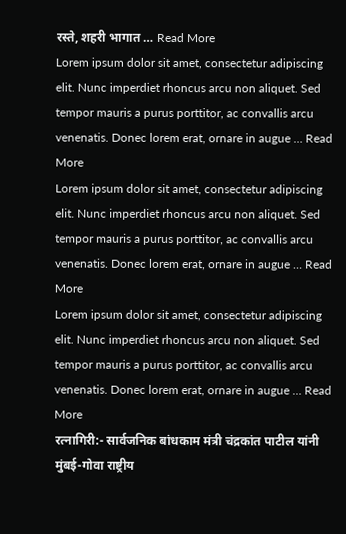रस्ते, शहरी भागात … Read More
Lorem ipsum dolor sit amet, consectetur adipiscing elit. Nunc imperdiet rhoncus arcu non aliquet. Sed tempor mauris a purus porttitor, ac convallis arcu venenatis. Donec lorem erat, ornare in augue … Read More
Lorem ipsum dolor sit amet, consectetur adipiscing elit. Nunc imperdiet rhoncus arcu non aliquet. Sed tempor mauris a purus porttitor, ac convallis arcu venenatis. Donec lorem erat, ornare in augue … Read More
Lorem ipsum dolor sit amet, consectetur adipiscing elit. Nunc imperdiet rhoncus arcu non aliquet. Sed tempor mauris a purus porttitor, ac convallis arcu venenatis. Donec lorem erat, ornare in augue … Read More
रत्नागिरी:- सार्वजनिक बांधकाम मंत्री चंद्रकांत पाटील यांनी मुंबई-गोवा राष्ट्रीय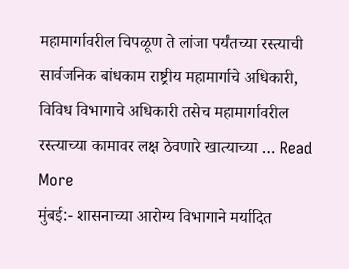महामार्गावरील चिपळूण ते लांजा पर्यंतच्या रस्त्याची सार्वजनिक बांधकाम राष्ट्रीय महामार्गाचे अधिकारी, विविध विभागाचे अधिकारी तसेच महामार्गावरील रस्त्याच्या कामावर लक्ष ठेवणारे खात्याच्या … Read More
मुंबई:- शासनाच्या आरोग्य विभागाने मर्यादित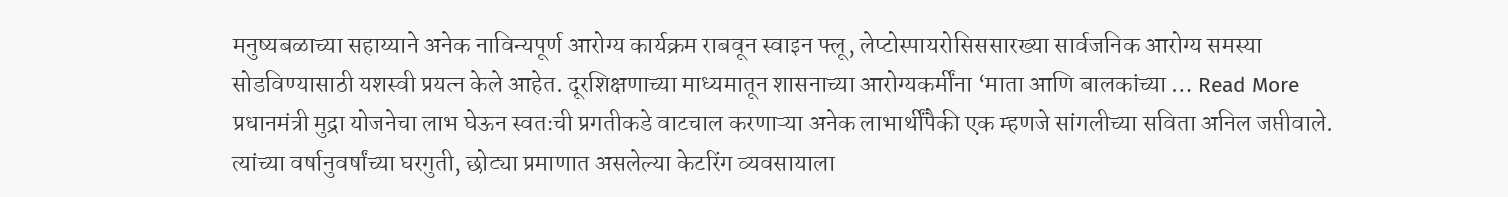मनुष्यबळाच्या सहाय्याने अनेक नाविन्यपूर्ण आरोग्य कार्यक्रम राबवून स्वाइन फ्लू, लेप्टोस्पायरोसिससारख्या सार्वजनिक आरोग्य समस्या सोडविण्यासाठी यशस्वी प्रयत्न केले आहेत. दूरशिक्षणाच्या माध्यमातून शासनाच्या आरोग्यकर्मींना ‘माता आणि बालकांच्या … Read More
प्रधानमंत्री मुद्रा योजनेचा लाभ घेऊन स्वतःची प्रगतीकडे वाटचाल करणाऱ्या अनेक लाभार्थींपैकी एक म्हणजे सांगलीच्या सविता अनिल जप्तीवाले. त्यांच्या वर्षानुवर्षांच्या घरगुती, छोट्या प्रमाणात असलेल्या केटरिंग व्यवसायाला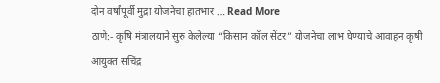दोन वर्षांपूर्वी मुद्रा योजनेचा हातभार … Read More
ठाणे:- कृषि मंत्रालयाने सुरु केलेल्या “किसान कॉल सेंटर” योजनेचा लाभ घेण्याचे आवाहन कृषी आयुक्त सचिंद्र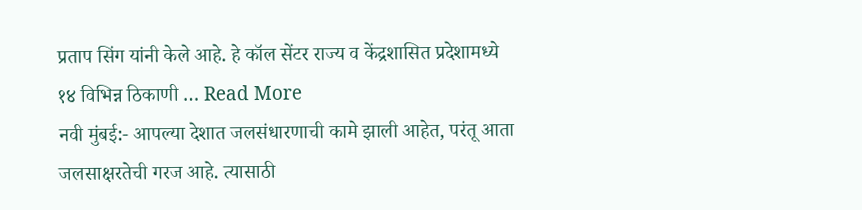प्रताप सिंग यांनी केले आहे. हे कॉल सेंटर राज्य व केंद्रशासित प्रदेशामध्ये १४ विभिन्न ठिकाणी … Read More
नवी मुंबई:- आपल्या देशात जलसंधारणाची कामे झाली आहेत, परंतू आता जलसाक्षरतेची गरज आहे. त्यासाठी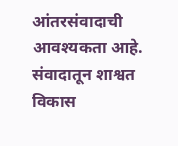आंतरसंवादाची आवश्यकता आहे. संवादातून शाश्वत विकास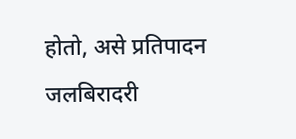होतो, असे प्रतिपादन जलबिरादरी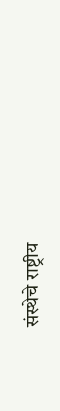संस्थेचे राष्ट्रीय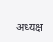अध्यक्ष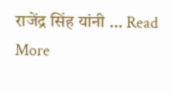राजेंद्र सिंह यांनी … Read More